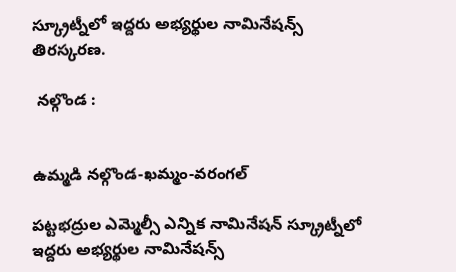స్క్రూట్నీలో ఇద్దరు అభ్యర్థుల నామినేషన్స్ తిరస్కరణ.

 నల్గొండ :


ఉమ్మడి నల్గొండ-ఖమ్మం-వరంగల్

పట్టభద్రుల ఎమ్మెల్సీ ఎన్నిక నామినేషన్ స్క్రూట్నీలో ఇద్దరు అభ్యర్థుల నామినేషన్స్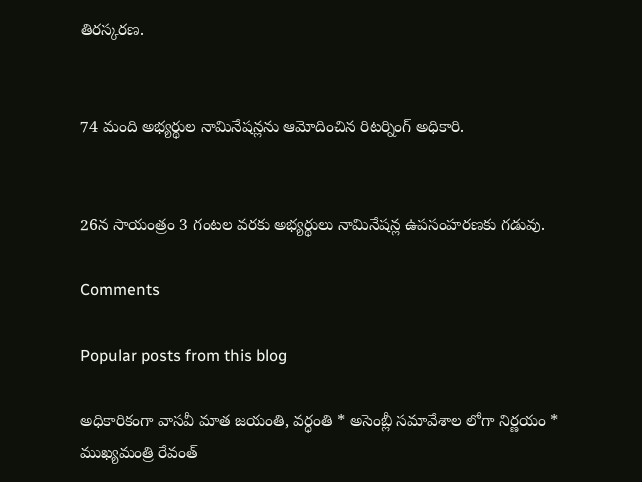తిరస్కరణ.


74 మంది అభ్యర్థుల నామినేషన్లను ఆమోదించిన రిటర్నింగ్ అధికారి.


26న సాయంత్రం 3 గంటల వరకు అభ్యర్థులు నామినేషన్ల ఉపసంహరణకు గడువు.

Comments

Popular posts from this blog

అధికారికంగా వాసవీ మాత జయంతి, వర్ధంతి * అసెంబ్లీ సమావేశాల లోగా నిర్ణయం * ముఖ్యమంత్రి రేవంత్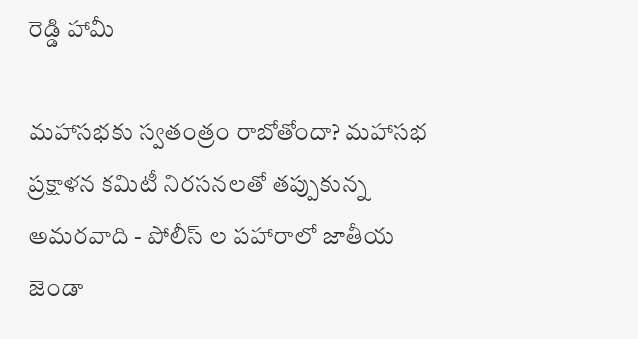రెడ్డి హామీ

మహాసభకు స్వతంత్రం రాబోతోందా? మహాసభ ప్రక్షాళన కమిటీ నిరసనలతో తప్పుకున్న అమరవాది - పోలీస్ ల పహారాలో జాతీయ జెండా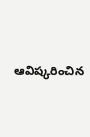ఆవిష్కరించిన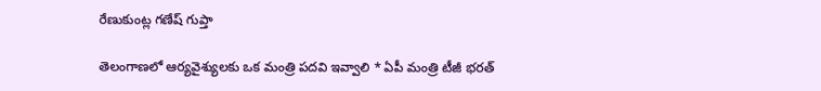రేణుకుంట్ల గణేష్ గుప్తా

తెలంగాణలో ఆర్యవైశ్యులకు ఒక మంత్రి పదవి ఇవ్వాలి * ఏపీ మంత్రి టీజీ భరత్